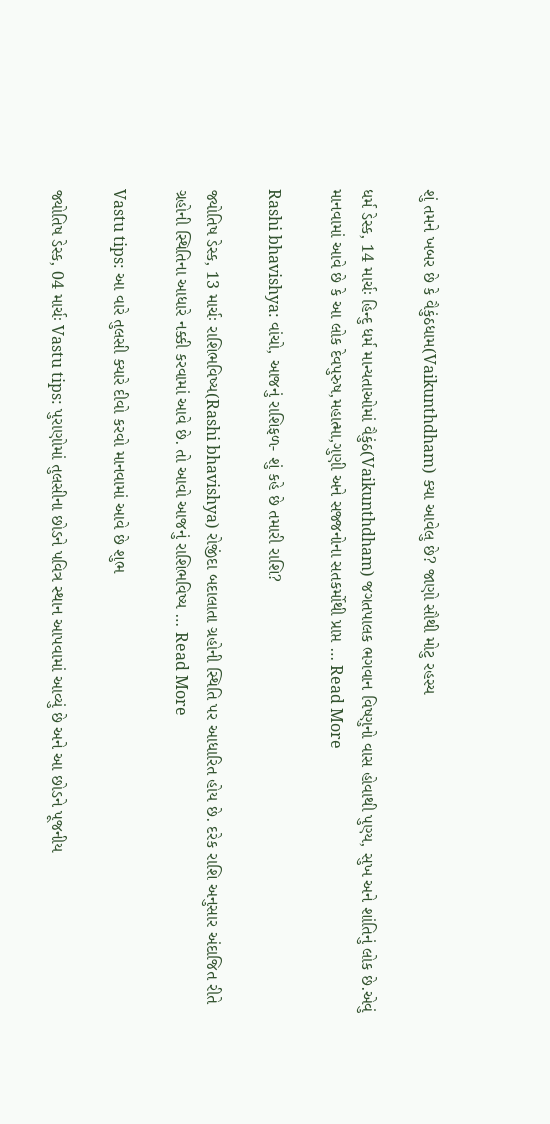શું તમને ખબર છે કે વૈકુંઠધામ(Vaikunthdham) ક્યા આવેલુ છે? જાણો સૌથી મોટુ રહસ્ય

ધર્મ ડેસ્ક, 14 માર્ચઃ હિન્દુ ધર્મ માન્યતાઓમાં વૈકુંઠ(Vaikunthdham) જગતપાલક ભગવાન વિષ્ણુનો વાસ હોવાથી પુણ્ય, સુખ અને શાંતિનું લોક છે.એવું માનવામાં આવે છે કે આ લોક દેવપુરુષ,મહાત્મા,ગુણી અને સજ્જનોના સતકર્મોથી પ્રાપ્ત … Read More

Rashi bhavishya: વાંચો, આજનું રાશિફળ- શું કહે છે તમારી રાશિ?

જ્યોતિષ ડેસ્ક, 13 માર્ચઃ રાશિભવિષ્ય(Rashi bhavishya) રોજીંદા બદાલાતા ગ્રહોની સ્થિતિ પર આધારિત હોય છે. દરેક રાશિ અનુસાર અંદાજિત રીતે ગ્રહોની સ્થિતિના આધારે નક્કી કરવામાં આવે છે. તો આવો આજનું રાશિભવિષ્ય … Read More

Vastu tips: આ વારે તુલસી ક્યારે દીવો કરવો માનવામાં આવે છે શુભ

જ્યોતિષ ડેસ્ક, 04 માર્ચઃ Vastu tips: પુરાણોમાં તુલસીના છોડને પવિત્ર સ્થાન આપવામાં આવ્યું છે અને આ છોડને પૂજનીય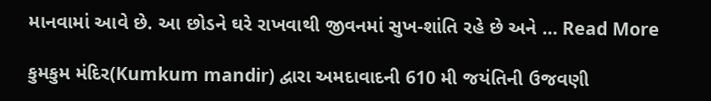માનવામાં આવે છે. આ છોડને ઘરે રાખવાથી જીવનમાં સુખ-શાંતિ રહે છે અને … Read More

કુમકુમ મંદિર(Kumkum mandir) દ્વારા અમદાવાદની 610 મી જયંતિની ઉજવણી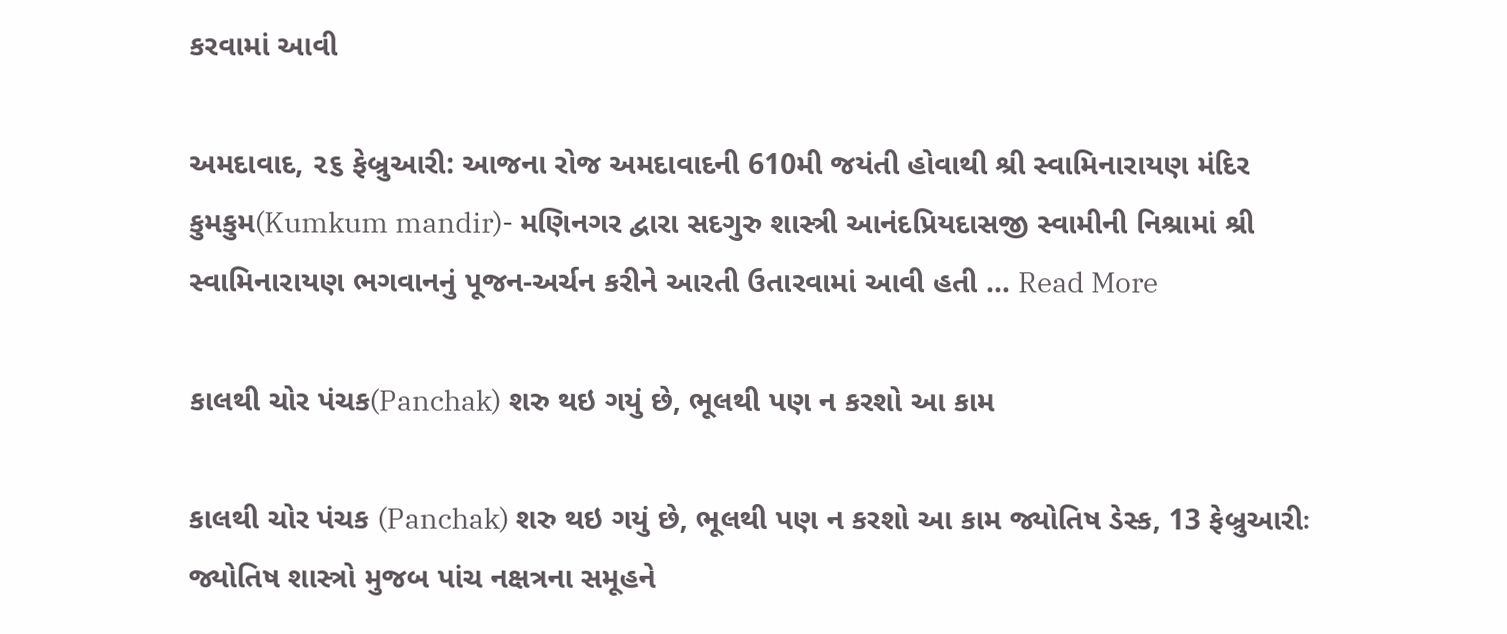કરવામાં આવી

અમદાવાદ, ૨૬ ફેબ્રુઆરી: આજના રોજ અમદાવાદની 610મી જયંતી હોવાથી શ્રી સ્વામિનારાયણ મંદિર કુમકુમ(Kumkum mandir)- મણિનગર દ્વારા સદગુરુ શાસ્ત્રી આનંદપ્રિયદાસજી સ્વામીની નિશ્રામાં શ્રી સ્વામિનારાયણ ભગવાનનું પૂજન-અર્ચન કરીને આરતી ઉતારવામાં આવી હતી … Read More

કાલથી ચોર પંચક(Panchak) શરુ થઇ ગયું છે, ભૂલથી પણ ન કરશો આ કામ

કાલથી ચોર પંચક (Panchak) શરુ થઇ ગયું છે, ભૂલથી પણ ન કરશો આ કામ જ્યોતિષ ડેસ્ક, 13 ફેબ્રુઆરીઃ જ્યોતિષ શાસ્ત્રો મુજબ પાંચ નક્ષત્રના સમૂહને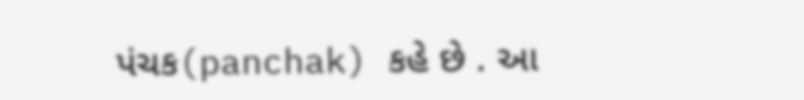પંચક(panchak) કહે છે . આ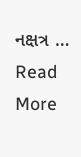નક્ષત્ર … Read More